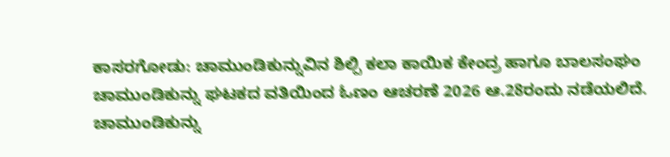ಕಾಸರಗೋಡು: ಚಾಮುಂಡಿಕುನ್ನುವಿನ ಶಿಲ್ಪಿ ಕಲಾ ಕಾಯಿಕ ಕೇಂದ್ರ ಹಾಗೂ ಬಾಲಸಂಘಂ ಚಾಮುಂಡಿಕುನ್ನು ಘಟಕದ ವತಿಯಿಂದ ಓಣಂ ಆಚರಣೆ 2026 ಆ.28ರಂದು ನಡೆಯಲಿದೆ.
ಚಾಮುಂಡಿಕುನ್ನು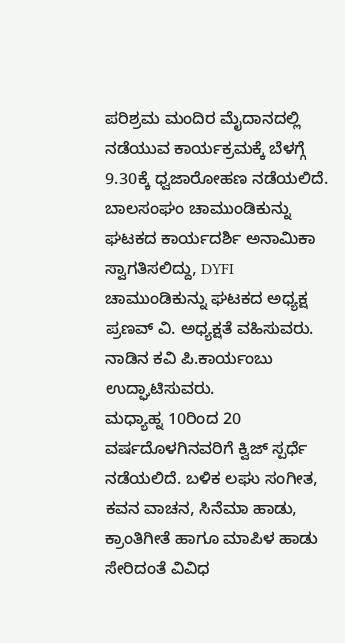ಪರಿಶ್ರಮ ಮಂದಿರ ಮೈದಾನದಲ್ಲಿ ನಡೆಯುವ ಕಾರ್ಯಕ್ರಮಕ್ಕೆ ಬೆಳಗ್ಗೆ 9.30ಕ್ಕೆ ಧ್ವಜಾರೋಹಣ ನಡೆಯಲಿದೆ. ಬಾಲಸಂಘಂ ಚಾಮುಂಡಿಕುನ್ನು ಘಟಕದ ಕಾರ್ಯದರ್ಶಿ ಅನಾಮಿಕಾ ಸ್ವಾಗತಿಸಲಿದ್ದು, DYFI ಚಾಮುಂಡಿಕುನ್ನು ಘಟಕದ ಅಧ್ಯಕ್ಷ ಪ್ರಣವ್ ವಿ. ಅಧ್ಯಕ್ಷತೆ ವಹಿಸುವರು. ನಾಡಿನ ಕವಿ ಪಿ.ಕಾರ್ಯಂಬು ಉದ್ಘಾಟಿಸುವರು.
ಮಧ್ಯಾಹ್ನ 10ರಿಂದ 20 ವರ್ಷದೊಳಗಿನವರಿಗೆ ಕ್ವಿಜ್ ಸ್ಪರ್ಧೆ ನಡೆಯಲಿದೆ. ಬಳಿಕ ಲಘು ಸಂಗೀತ, ಕವನ ವಾಚನ, ಸಿನೆಮಾ ಹಾಡು, ಕ್ರಾಂತಿಗೀತೆ ಹಾಗೂ ಮಾಪಿಳ ಹಾಡು ಸೇರಿದಂತೆ ವಿವಿಧ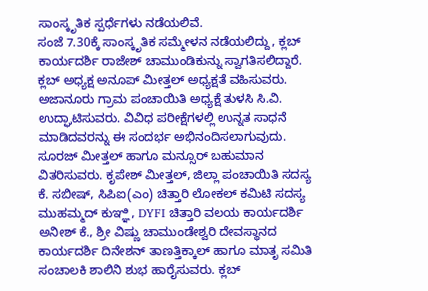ಸಾಂಸ್ಕೃತಿಕ ಸ್ಪರ್ಧೆಗಳು ನಡೆಯಲಿವೆ.
ಸಂಜೆ 7.30ಕ್ಕೆ ಸಾಂಸ್ಕೃತಿಕ ಸಮ್ಮೇಳನ ನಡೆಯಲಿದ್ದು, ಕ್ಲಬ್ ಕಾರ್ಯದರ್ಶಿ ರಾಜೇಶ್ ಚಾಮುಂಡಿಕುನ್ನು ಸ್ವಾಗತಿಸಲಿದ್ದಾರೆ. ಕ್ಲಬ್ ಅಧ್ಯಕ್ಷ ಅನೂಪ್ ಮೀತ್ತಲ್ ಅಧ್ಯಕ್ಷತೆ ವಹಿಸುವರು. ಅಜಾನೂರು ಗ್ರಾಮ ಪಂಚಾಯಿತಿ ಅಧ್ಯಕ್ಷೆ ತುಳಸಿ ಸಿ.ವಿ. ಉದ್ಘಾಟಿಸುವರು. ವಿವಿಧ ಪರೀಕ್ಷೆಗಳಲ್ಲಿ ಉನ್ನತ ಸಾಧನೆ ಮಾಡಿದವರನ್ನು ಈ ಸಂದರ್ಭ ಅಭಿನಂದಿಸಲಾಗುವುದು.
ಸೂರಜ್ ಮೀತ್ತಲ್ ಹಾಗೂ ಮನ್ಸೂರ್ ಬಹುಮಾನ ವಿತರಿಸುವರು. ಕೃಪೇಶ್ ಮೀತ್ತಲ್, ಜಿಲ್ಲಾ ಪಂಚಾಯಿತಿ ಸದಸ್ಯ ಕೆ. ಸಬೀಷ್, ಸಿಪಿಐ(ಎಂ) ಚಿತ್ತಾರಿ ಲೋಕಲ್ ಕಮಿಟಿ ಸದಸ್ಯ ಮುಹಮ್ಮದ್ ಕುಞ್ಞಿ, DYFI ಚಿತ್ತಾರಿ ವಲಯ ಕಾರ್ಯದರ್ಶಿ ಅನೀಶ್ ಕೆ., ಶ್ರೀ ವಿಷ್ಣು ಚಾಮುಂಡೇಶ್ವರಿ ದೇವಸ್ಥಾನದ ಕಾರ್ಯದರ್ಶಿ ದಿನೇಶನ್ ತಾಣತ್ತಿಕ್ಕಾಲ್ ಹಾಗೂ ಮಾತೃ ಸಮಿತಿ ಸಂಚಾಲಕಿ ಶಾಲಿನಿ ಶುಭ ಹಾರೈಸುವರು. ಕ್ಲಬ್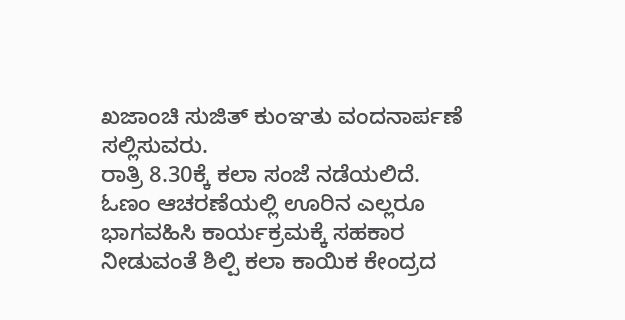ಖಜಾಂಚಿ ಸುಜಿತ್ ಕುಂಞತು ವಂದನಾರ್ಪಣೆ ಸಲ್ಲಿಸುವರು.
ರಾತ್ರಿ 8.30ಕ್ಕೆ ಕಲಾ ಸಂಜೆ ನಡೆಯಲಿದೆ.
ಓಣಂ ಆಚರಣೆಯಲ್ಲಿ ಊರಿನ ಎಲ್ಲರೂ ಭಾಗವಹಿಸಿ ಕಾರ್ಯಕ್ರಮಕ್ಕೆ ಸಹಕಾರ ನೀಡುವಂತೆ ಶಿಲ್ಪಿ ಕಲಾ ಕಾಯಿಕ ಕೇಂದ್ರದ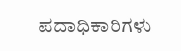ಪದಾಧಿಕಾರಿಗಳು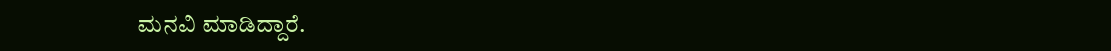ಮನವಿ ಮಾಡಿದ್ದಾರೆ.